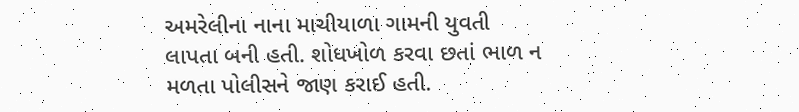અમરેલીના નાના માચીયાળા ગામની યુવતી લાપતા બની હતી. શોધખોળ કરવા છતાં ભાળ ન મળતા પોલીસને જાણ કરાઈ હતી.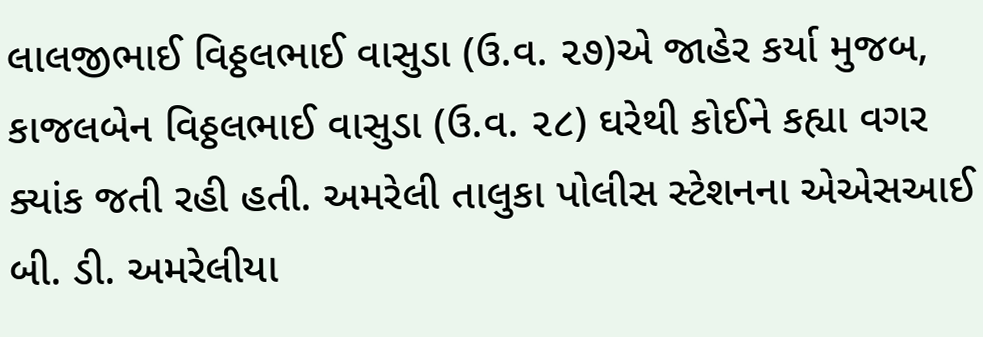લાલજીભાઈ વિઠ્ઠલભાઈ વાસુડા (ઉ.વ. ૨૭)એ જાહેર કર્યા મુજબ, કાજલબેન વિઠ્ઠલભાઈ વાસુડા (ઉ.વ. ૨૮) ઘરેથી કોઈને કહ્યા વગર ક્યાંક જતી રહી હતી. અમરેલી તાલુકા પોલીસ સ્ટેશનના એએસઆઈ બી. ડી. અમરેલીયા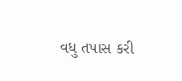વધુ તપાસ કરી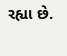રહ્યા છે.